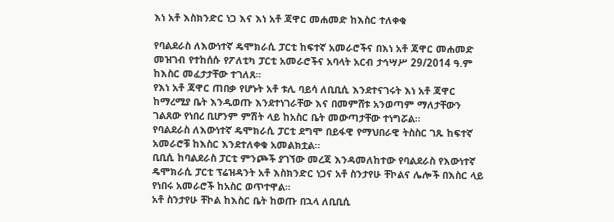እነ አቶ እስክንድር ነጋ እና እነ አቶ ጃዋር መሐመድ ከእስር ተለቀቁ

የባልደራስ ለእውነተኛ ዴሞክራሲ ፓርቲ ከፍተኛ አመራሮችና በእነ አቶ ጃዋር መሐመድ መዝገብ የተከሰሱ የፖለቲካ ፓርቲ አመራሮችና አባላት አርብ ታኅሣሥ 29/2014 ዓ.ም ከእስር መፈታታቸው ተገለጸ።
የእነ አቶ ጃዋር ጠበቃ የሆኑት አቶ ቱሊ ባይሳ ለቢቢሲ እንደተናገሩት እነ አቶ ጃዋር ከማረሚያ ቤት እንዲወጡ እንደተነገራቸው እና በመምሸቱ አንወጣም ማለታቸውን ገልጸው የነበረ ቢሆንም ምሽት ላይ ከአስር ቤት መውጣታቸው ተነግሯል።
የባልደራስ ለእውነተኛ ዴሞክራሲ ፓርቲ ደግሞ በይፋዊ የማህበራዊ ትስስር ገጹ ከፍተኛ አመራሮቹ ከእስር እንደተለቀቁ አመልክቷል።
ቢቢሲ ከባልደራስ ፓርቲ ምንጮች ያገኘው መረጃ እንዳመለከተው የባልደራስ የእውነተኛ ዴሞክራሲ ፓርቲ ፕሬዝዳንት አቶ እስክንድር ነጋና አቶ ስንታየሁ ቸኮልና ሌሎች በእስር ላይ የነበሩ አመራሮች ከአስር ወጥተዋል።
አቶ ስንታየሁ ቸኮል ከእስር ቤት ከወጡ በኋላ ለቢቢሲ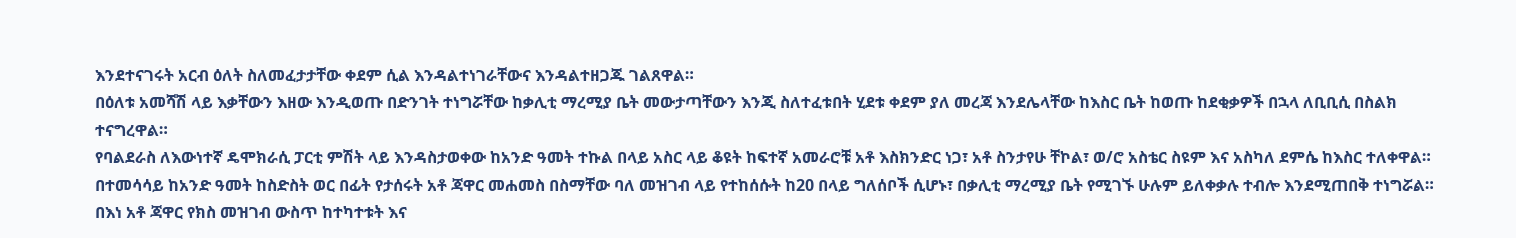እንደተናገሩት አርብ ዕለት ስለመፈታታቸው ቀደም ሲል እንዳልተነገራቸውና እንዳልተዘጋጁ ገልጸዋል።
በዕለቱ አመሻሽ ላይ እቃቸውን እዘው እንዲወጡ በድንገት ተነግሯቸው ከቃሊቲ ማረሚያ ቤት መውታጣቸውን እንጂ ስለተፈቱበት ሂደቱ ቀደም ያለ መረጃ እንደሌላቸው ከእስር ቤት ከወጡ ከደቂቃዎች በኋላ ለቢቢሲ በስልክ ተናግረዋል።
የባልደራስ ለእውነተኛ ዴሞክራሲ ፓርቲ ምሽት ላይ እንዳስታወቀው ከአንድ ዓመት ተኩል በላይ አስር ላይ ቆዩት ከፍተኛ አመራሮቹ አቶ እስክንድር ነጋ፣ አቶ ስንታየሁ ቸኮል፣ ወ/ሮ አስቴር ስዩም እና አስካለ ደምሴ ከእስር ተለቀዋል።
በተመሳሳይ ከአንድ ዓመት ከስድስት ወር በፊት የታሰሩት አቶ ጃዋር መሐመስ በስማቸው ባለ መዝገብ ላይ የተከሰሱት ከ20 በላይ ግለሰቦች ሲሆኑ፣ በቃሊቲ ማረሚያ ቤት የሚገኙ ሁሉም ይለቀቃሉ ተብሎ እንደሚጠበቅ ተነግሯል።
በእነ አቶ ጃዋር የክስ መዝገብ ውስጥ ከተካተቱት እና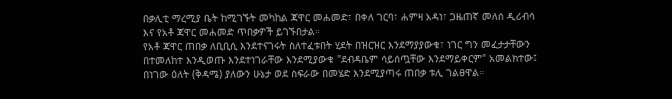በቃሊቲ ማረሚያ ቤት ከሚገኙት መካከል ጃዋር መሐመድ፣ በቀለ ገርባ፣ ሐምዛ አዳነ፣ ጋዜጠኛ መለሰ ዲሪብሳ እና የአቶ ጃዋር መሐመድ ጥበቃዎች ይገኙበታል።
የአቶ ጃዋር ጠበቃ ለቢቢሲ እንደተናገሩት ስለተፈቱበት ሂደት በዝርዝር እንደማያያውቁ፣ ነገር ግን መፈታታቸውን በተመለከተ እንዲወጡ እንደተነገራቸው እንደሚያውቁ "ደብዳቤም ሳይሰጧቸው እንደማይቀርም" አመልክተው፤ በነገው ዕለት (ቅዳሜ) ያለውን ሁኔታ ወደ ስፍራው በመሄድ እንደሚያጣሩ ጠበቃ ቱሊ ገልፀዋል።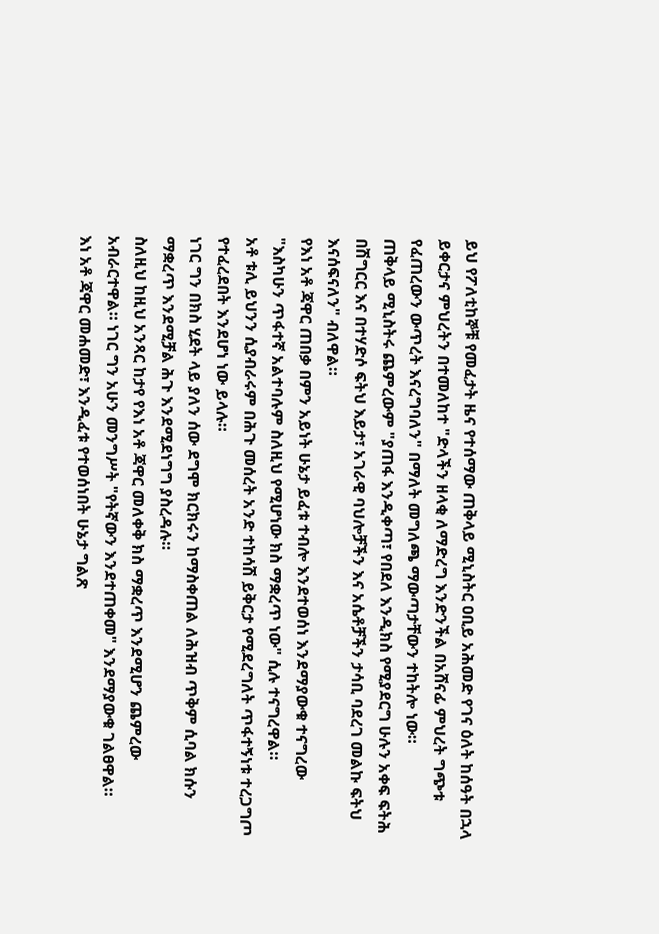ይህ የፖለቲከኞቹ የመፈታት ዜና የተሰማው ጠቅላይ ሚኒስትር ዐቢይ አሕመድ የገና ዕለት ከሰዓት በኋላ ይቀርታና ምህረትን በተመለከተ "ድላችን ዘላቂ ለማድረግ እንድንችል በአሸናፊ ምህረት ግጭቱ የፈጠረውን ውጥረት እናረግባለን" በማለት መግለጫ ማውጣታቸውን ተከትሎ ነው።
ጠቅላይ ሚኒስትሩ ጨምረውም "ያጠፋ እንዲቀጣ፣ የበደለ እንዲክስ የሚያደርግ ሁሉን አቀፍ ፍትሕ በሽግርር እና በተሃድሶ ፍትህ እይታ፣ አገራዊ ባህሎቻችን እና አሴቶቻችን ታሳቢ ባደረገ መልኩ ፍትህ እናሰፍናለን" ብለዋል።
የእነ አቶ ጃዋር ጠበቃ በምን አይነት ሁኔታ ይፈቱ ተብሎ እንደተወሰነ እንደማያውቁ ተናግረው "እስካሁን ጥፋተኛ አልተባሉም ስለዚህ የሚሆነው ክስ ማቋረጥ ነው" ሲሉ ተናግረዋል።
አቶ ቱሊ ይህንን ሲያብራሩም በሕጉ መሰረት አንድ ተከሳሽ ይቅርታ የሚደረግለት ጥፋተኝነቱ ተረጋግጦ የተፈረደበት እንደሆነ ነው ይላሉ።
ነገር ግን በክስ ሂደት ላይ ያለን ሰው ደግሞ ክርክሩን ከማስቀጠል ለሕዝብ ጥቅም ሲባል ክሱን ማቋረጥ እንደሚቻል ሕጉ እንደሚደነግግ ያስረዳሉ።
ስለዚህ ከዚህ አንጻር ከታየ የእነ አቶ ጃዋር መለቀቅ ክስ ማቋረጥ እንደሚሆን ጨምረው አብራርተዋል። ነገር ግን አሁን መንግሥት "የትኛውን እንደተጠቀመ" እንደማያውቁ ገልፀዋል።
እነ አቶ ጃዋር መሐመድ፣ እንዲፈቱ የተወሰነበት ሁኔታ ግልጽ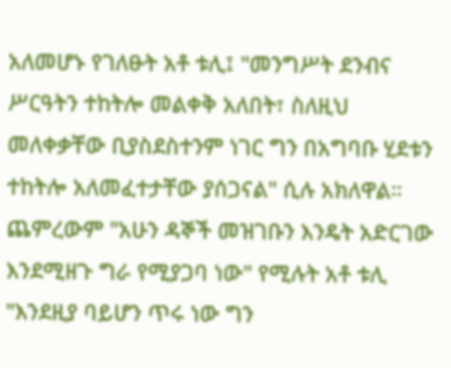አለመሆኑ የገለፁት አቶ ቱሊ፤ "መንግሥት ደንብና ሥርዓትን ተከትሎ መልቀቅ አለበት፣ ስለዚህ መለቀቃቸው ቢያስደስተንም ነገር ግን በአግባቡ ሂደቱን ተከትሎ አለመፈተታቸው ያሰጋናል" ሲሉ አክለዋል።
ጨምረውም "አሁን ዳኞች መዝገቡን እንዴት አድርገው እንደሚዘጉ ግራ የሚያጋባ ነው" የሚሉት አቶ ቱሊ "እንደዚያ ባይሆን ጥሩ ነው ግን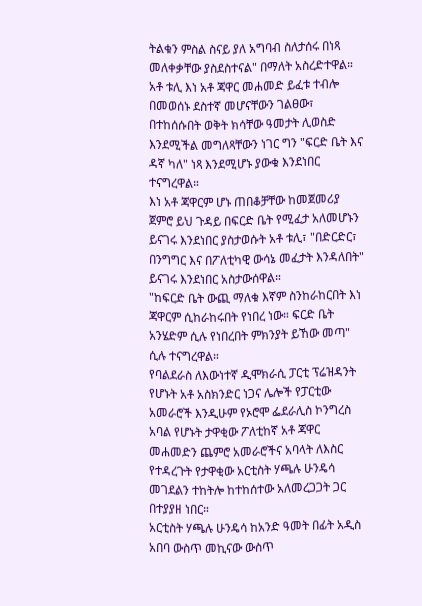ትልቁን ምስል ስናይ ያለ አግባብ ስለታሰሩ በነጻ መለቀቃቸው ያስደስተናል" በማለት አስረድተዋል።
አቶ ቱሊ እነ አቶ ጃዋር መሐመድ ይፈቱ ተብሎ በመወሰኑ ደስተኛ መሆናቸውን ገልፀው፣ በተከሰሱበት ወቅት ክሳቸው ዓመታት ሊወስድ እንደሚችል መግለጻቸውን ነገር ግን "ፍርድ ቤት እና ዳኛ ካለ" ነጻ እንደሚሆኑ ያውቁ እንደነበር ተናግረዋል።
እነ አቶ ጃዋርም ሆኑ ጠበቆቻቸው ከመጀመሪያ ጀምሮ ይህ ጉዳይ በፍርድ ቤት የሚፈታ አለመሆኑን ይናገሩ እንደነበር ያስታወሱት አቶ ቱሊ፣ "በድርድር፣ በንግግር እና በፖለቲካዊ ውሳኔ መፈታት እንዳለበት" ይናገሩ እንደነበር አስታውሰዋል።
"ከፍርድ ቤት ውጪ ማለቁ እኛም ስንከራከርበት እነ ጃዋርም ሲከራከሩበት የነበረ ነው። ፍርድ ቤት አንሄድም ሲሉ የነበረበት ምክንያት ይኸው መጣ" ሲሉ ተናግረዋል።
የባልደራስ ለእውነተኛ ዲሞክራሲ ፓርቲ ፕሬዝዳንት የሆኑት አቶ አስክንድር ነጋና ሌሎች የፓርቲው አመራሮች እንዲሁም የኦሮሞ ፌደራሊስ ኮንግረስ አባል የሆኑት ታዋቂው ፖለቲከኛ አቶ ጃዋር መሐመድን ጨምሮ አመራሮችና አባላት ለእስር የተዳረጉት የታዋቂው አርቲስት ሃጫሉ ሁንዴሳ መገደልን ተከትሎ ከተከሰተው አለመረጋጋት ጋር በተያያዘ ነበር።
አርቲስት ሃጫሉ ሁንዴሳ ከአንድ ዓመት በፊት አዲስ አበባ ውስጥ መኪናው ውስጥ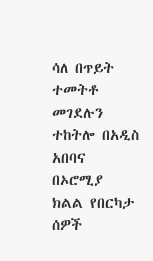ሳለ በጥይት ተመትቶ መገደሉን ተከትሎ በአዲስ አበባና በኦሮሚያ ክልል የበርካታ ሰዎች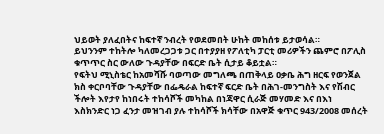ህይወት ያለፈበትና ከፍተኛ ንብረት የወደመበት ሁከት መከሰቱ ይታወሳል።
ይህንንም ተከትሎ ካለመረጋጋቱ ጋር በተያያዘ የፖለቲካ ፓርቲ መሪዎችን ጨምሮ በፖሊስ ቁጥጥር ስር ውለው ጉዳያቸው በፍርድ ቤት ሲታይ ቆይቷል።
የፍትህ ሚኒስቴር ከአመሻሹ ባወጣው መግለጫ በጠቅላይ ዐቃቤ ሕግ ዘርፍ የወንጀል ክስ ቀርቦባቸው ጉዳያቸው በፌዴራል ከፍተኛ ፍርድ ቤት በሕገ-መንግስት እና የሽብር ችሎት እየታየ ከነበሩት ተከሳሾች መካከል በነጃዋር ሲራጅ መሃመድ እና በእነ እስክንድር ነጋ ፈንታ መዝገብ ያሉ ተከሳሾች ክሳቸው በአዋጅ ቁጥር 943/2008 መሰረት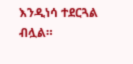እንዲነሳ ተደርጓል ብሏል።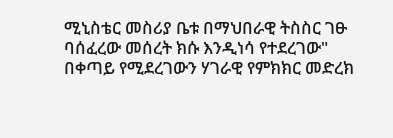ሚኒስቴር መስሪያ ቤቱ በማህበራዊ ትስስር ገፁ ባሰፈረው መሰረት ክሱ እንዲነሳ የተደረገው" በቀጣይ የሚደረገውን ሃገራዊ የምክክር መድረክ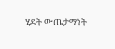ሂደት ውጤታማነት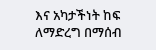እና አካታችነት ከፍ ለማድረግ በማሰብ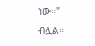ነው።" ብሏል።